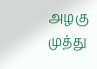அழகு முத்து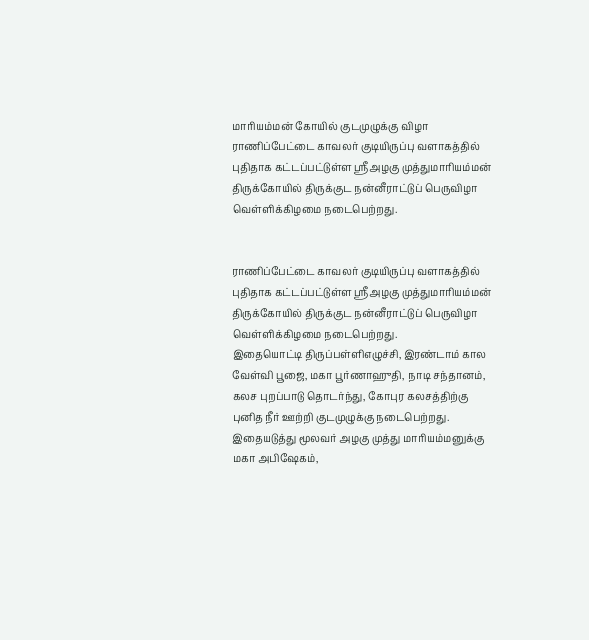மாரியம்மன் கோயில் குடமுழுக்கு விழா
ராணிப்பேட்டை காவலர் குடியிருப்பு வளாகத்தில் புதிதாக கட்டப்பட்டுள்ள ஸ்ரீஅழகு முத்துமாரியம்மன் திருக்கோயில் திருக்குட நன்னீராட்டுப் பெருவிழா வெள்ளிக்கிழமை நடைபெற்றது.


ராணிப்பேட்டை காவலர் குடியிருப்பு வளாகத்தில் புதிதாக கட்டப்பட்டுள்ள ஸ்ரீஅழகு முத்துமாரியம்மன் திருக்கோயில் திருக்குட நன்னீராட்டுப் பெருவிழா வெள்ளிக்கிழமை நடைபெற்றது.
இதையொட்டி திருப்பள்ளிஎழுச்சி, இரண்டாம் கால வேள்வி பூஜை, மகா பூர்ணாஹுதி, நாடி சந்தானம், கலச புறப்பாடு தொடர்ந்து, கோபுர கலசத்திற்கு புனித நீர் ஊற்றி குடமுழுக்கு நடைபெற்றது.
இதையடுத்து மூலவர் அழகு முத்து மாரியம்மனுக்கு மகா அபிஷேகம்,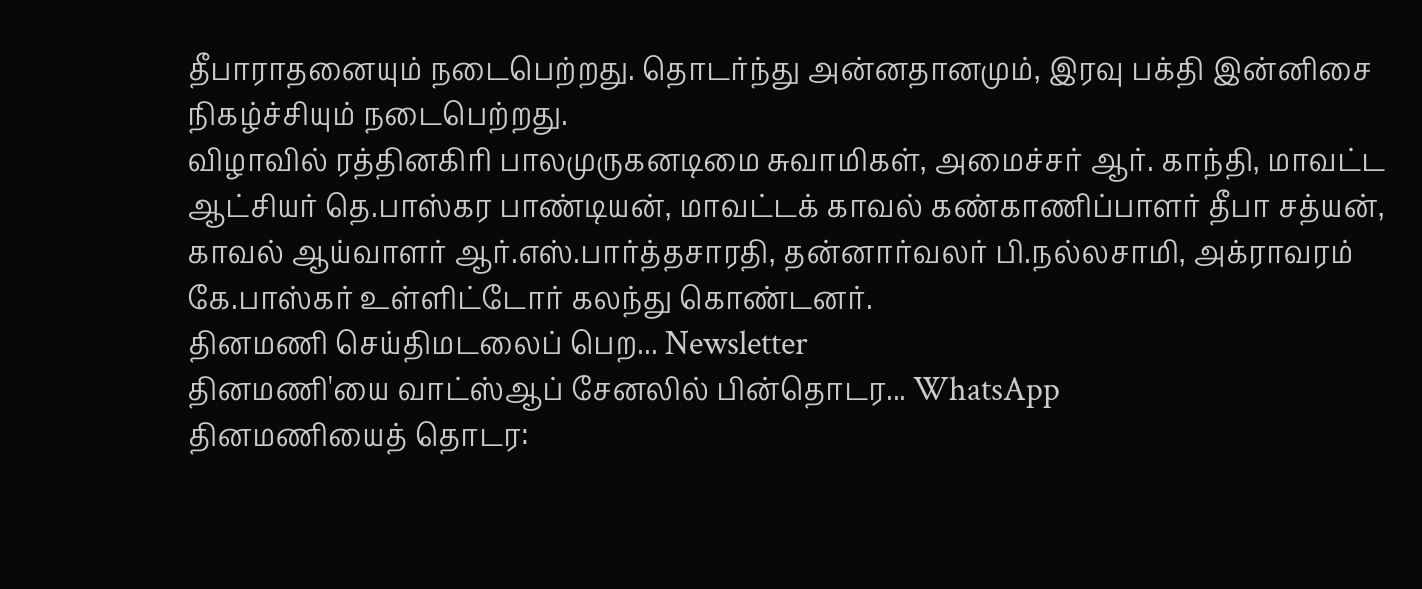தீபாராதனையும் நடைபெற்றது. தொடர்ந்து அன்னதானமும், இரவு பக்தி இன்னிசை நிகழ்ச்சியும் நடைபெற்றது.
விழாவில் ரத்தினகிரி பாலமுருகனடிமை சுவாமிகள், அமைச்சர் ஆர். காந்தி, மாவட்ட ஆட்சியர் தெ.பாஸ்கர பாண்டியன், மாவட்டக் காவல் கண்காணிப்பாளர் தீபா சத்யன், காவல் ஆய்வாளர் ஆர்.எஸ்.பார்த்தசாரதி, தன்னார்வலர் பி.நல்லசாமி, அக்ராவரம் கே.பாஸ்கர் உள்ளிட்டோர் கலந்து கொண்டனர்.
தினமணி செய்திமடலைப் பெற... Newsletter
தினமணி'யை வாட்ஸ்ஆப் சேனலில் பின்தொடர... WhatsApp
தினமணியைத் தொடர: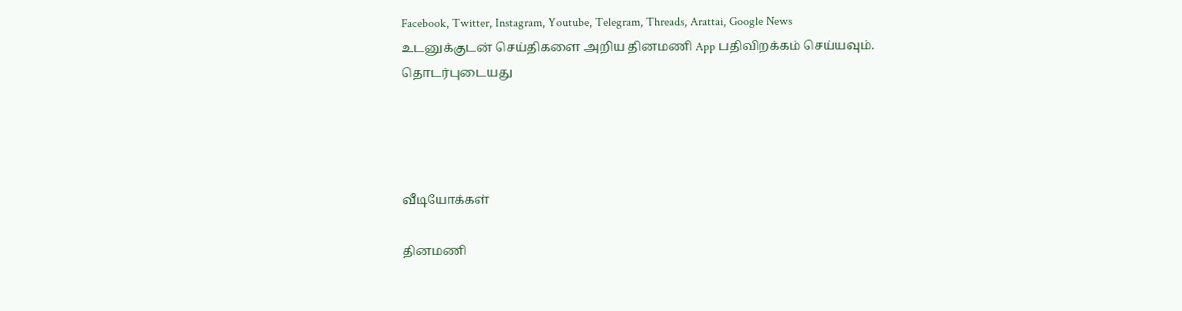Facebook, Twitter, Instagram, Youtube, Telegram, Threads, Arattai, Google News
உடனுக்குடன் செய்திகளை அறிய தினமணி App பதிவிறக்கம் செய்யவும்.
தொடர்புடையது




வீடியோக்கள்

தினமணி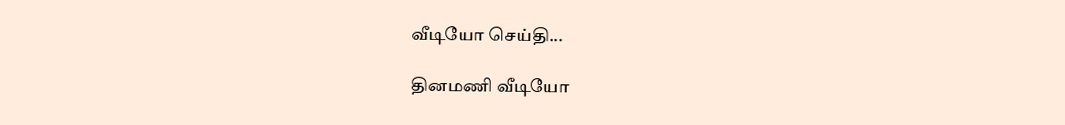வீடியோ செய்தி...

தினமணி வீடியோ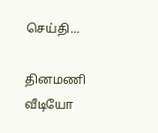செய்தி...

தினமணி வீடியோ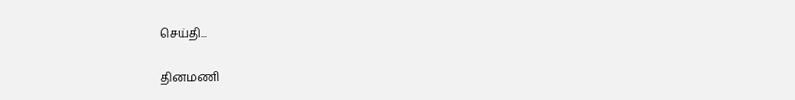செய்தி...

தினமணி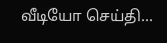வீடியோ செய்தி...